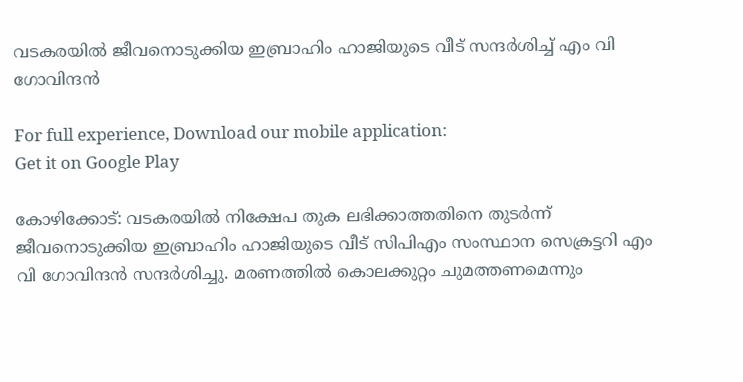വടകരയിൽ ജീവനൊടുക്കിയ ഇബ്രാഹിം ഹാജിയുടെ വീട് സന്ദർശിച്ച് എം വി ഗോവിന്ദൻ

For full experience, Download our mobile application:
Get it on Google Play

കോഴിക്കോട്: വടകരയിൽ നിക്ഷേപ തുക ലഭിക്കാത്തതിനെ തുടർന്ന് ജീവനൊടുക്കിയ ഇബ്രാഹിം ഹാജിയുടെ വീട് സിപിഎം സംസ്ഥാന സെക്രട്ടറി എം വി ഗോവിന്ദൻ സന്ദർശിച്ചു. മരണത്തിൽ കൊലക്കുറ്റം ചുമത്തണമെന്നും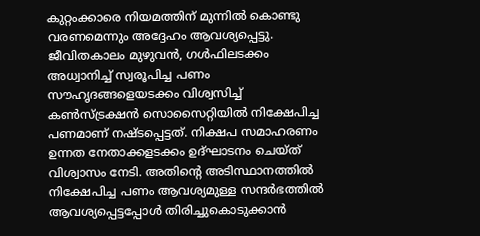കുറ്റംക്കാരെ നിയമത്തിന് മുന്നിൽ കൊണ്ടു വരണമെന്നും അദ്ദേഹം ആവശ്യപ്പെട്ടു. ജീവിതകാലം മുഴുവൻ, ഗൾഫിലടക്കം അധ്വാനിച്ച് സ്വരൂപിച്ച പണം സൗഹൃദങ്ങളെയടക്കം വിശ്വസിച്ച് കൺസ്ട്രക്ഷൻ സൊസൈറ്റിയിൽ നിക്ഷേപിച്ച പണമാണ് നഷ്ടപ്പെട്ടത്. നിക്ഷപ സമാഹരണം ഉന്നത നേതാക്കളടക്കം ഉദ്ഘാടനം ചെയ്ത് വിശ്വാസം നേടി. അതിന്റെ അടിസ്ഥാനത്തിൽ നിക്ഷേപിച്ച പണം ആവശ്യമുള്ള സന്ദർഭത്തിൽ ആവശ്യപ്പെട്ടപ്പോൾ തിരിച്ചുകൊടുക്കാൻ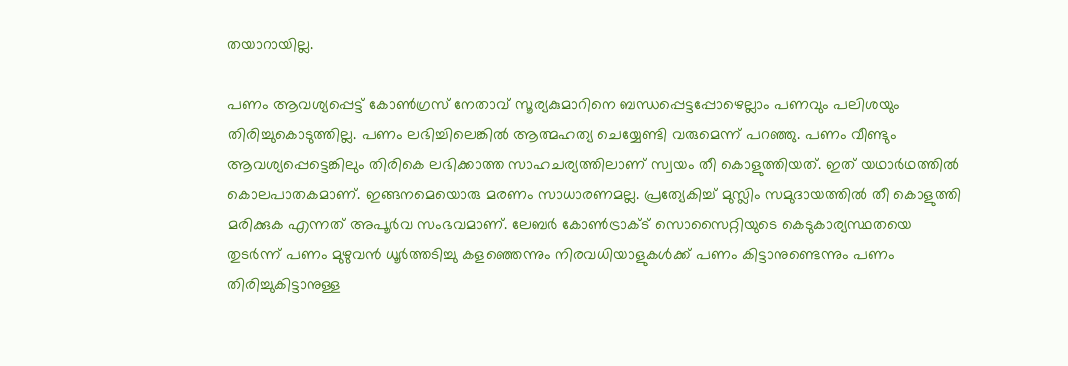തയാറായില്ല.

പണം ആവശ്യപ്പെട്ട് കോൺഗ്രസ് നേതാവ് സൂര്യകുമാറിനെ ബന്ധപ്പെട്ടപ്പോഴെല്ലാം പണവും പലിശയും തിരിച്ചുകൊടുത്തില്ല. പണം ലഭിച്ചിലെങ്കിൽ ആത്മഹത്യ ചെയ്യേണ്ടി വരുമെന്ന് പറഞ്ഞു. പണം വീണ്ടും ആവശ്യപ്പെട്ടെങ്കിലും തിരികെ ലഭിക്കാത്ത സാഹചര്യത്തിലാണ് സ്വയം തീ കൊളുത്തിയത്. ഇത് യഥാർഥത്തിൽ കൊലപാതകമാണ്. ഇങ്ങനമെയൊരു മരണം സാധാരണമല്ല. പ്രത്യേകിച്ച് മുസ്ലിം സമുദായത്തിൽ തീ കൊളുത്തി മരിക്കുക എന്നത് അപൂർവ സംഭവമാണ്. ലേബർ കോൺട്രാക്ട് സൊസൈറ്റിയുടെ കെടുകാര്യസ്ഥതയെ തുടർന്ന് പണം മുഴുവൻ ധൂർത്തടിച്ചു കളഞ്ഞെന്നും നിരവധിയാളുകൾക്ക് പണം കിട്ടാനുണ്ടെന്നും പണം തിരിച്ചുകിട്ടാനുള്ള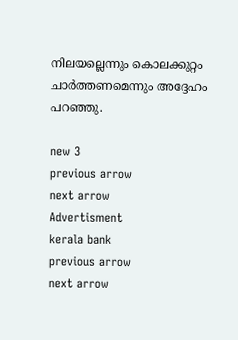നിലയല്ലെന്നും കൊലക്കുറ്റം ചാർത്തണമെന്നും അദ്ദേഹം പറഞ്ഞു.

new 3
previous arrow
next arrow
Advertisment
kerala bank
previous arrow
next arrow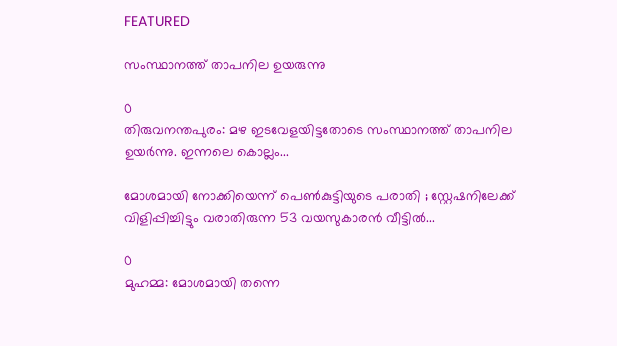FEATURED

സംസ്ഥാനത്ത് താപനില ഉയരുന്നു

0
തിരുവനന്തപുരം: മഴ ഇടവേളയിട്ടതോടെ സംസ്ഥാനത്ത് താപനില ഉയർന്നു. ഇന്നലെ കൊല്ലം...

മോശമായി നോക്കിയെന്ന് പെൺകുട്ടിയുടെ പരാതി ; സ്റ്റേഷനിലേക്ക് വിളിപ്പിച്ചിട്ടും വരാതിരുന്ന 53 വയസുകാരൻ വീട്ടിൽ...

0
മുഹമ്മ: മോശമായി തന്നെ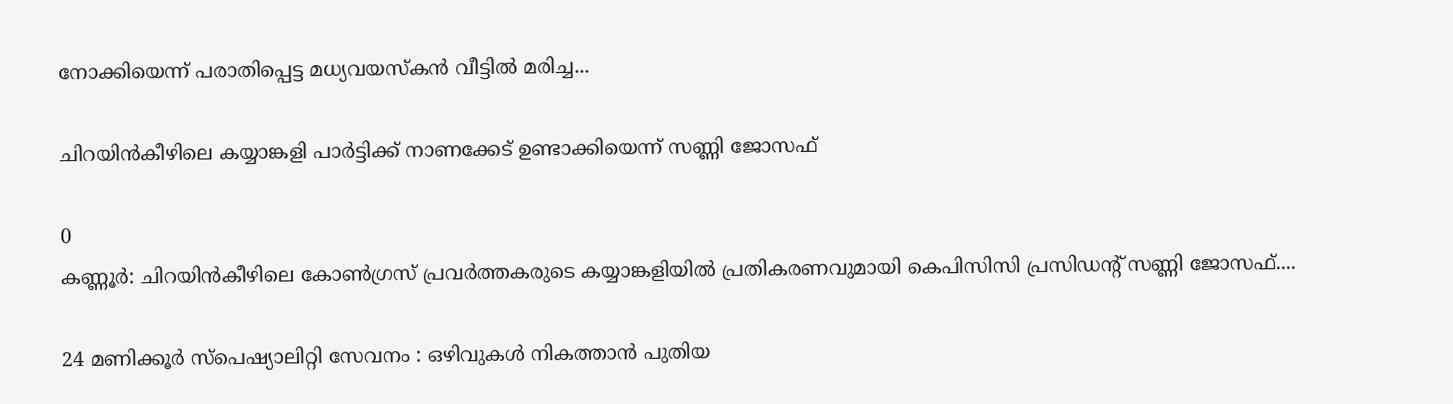നോക്കിയെന്ന് പരാതിപ്പെട്ട മധ്യവയസ്‌കൻ വീട്ടിൽ മരിച്ച...

ചിറയിൻകീഴിലെ കയ്യാങ്കളി പാർട്ടിക്ക് നാണക്കേട് ഉണ്ടാക്കിയെന്ന് സണ്ണി ജോസഫ്

0
കണ്ണൂർ: ചിറയിൻകീഴിലെ കോൺഗ്രസ് പ്രവർത്തകരുടെ കയ്യാങ്കളിയിൽ പ്രതികരണവുമായി കെപിസിസി പ്രസിഡൻ്റ് സണ്ണി ജോസഫ്....

24 മണിക്കൂർ സ്പെഷ്യാലിറ്റി സേവനം : ഒഴിവുകൾ നികത്താൻ പുതിയ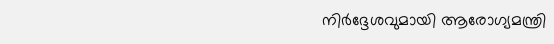നിർദ്ദേശവുമായി ആരോഗ്യമന്ത്രി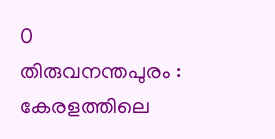0
തിരുവനന്തപുരം : കേരളത്തിലെ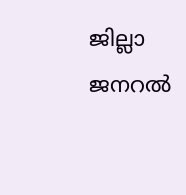ജില്ലാ ജനറൽ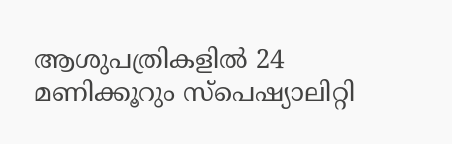ആശുപത്രികളിൽ 24 മണിക്കൂറും സ്പെഷ്യാലിറ്റി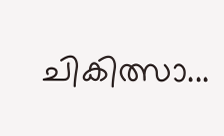ചികിത്സാ...